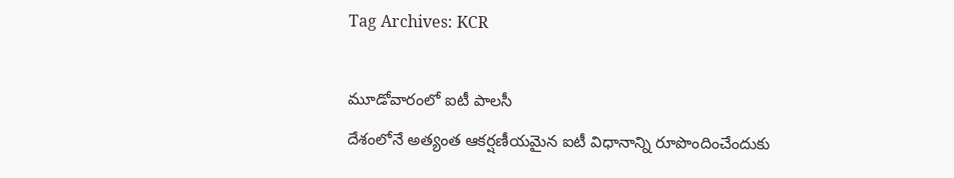Tag Archives: KCR

మూడోవారంలో ఐటీ పాలసీ
దేశంలోనే అత్యంత ఆకర్షణీయమైన ఐటీ విధానాన్ని రూపొందించేందుకు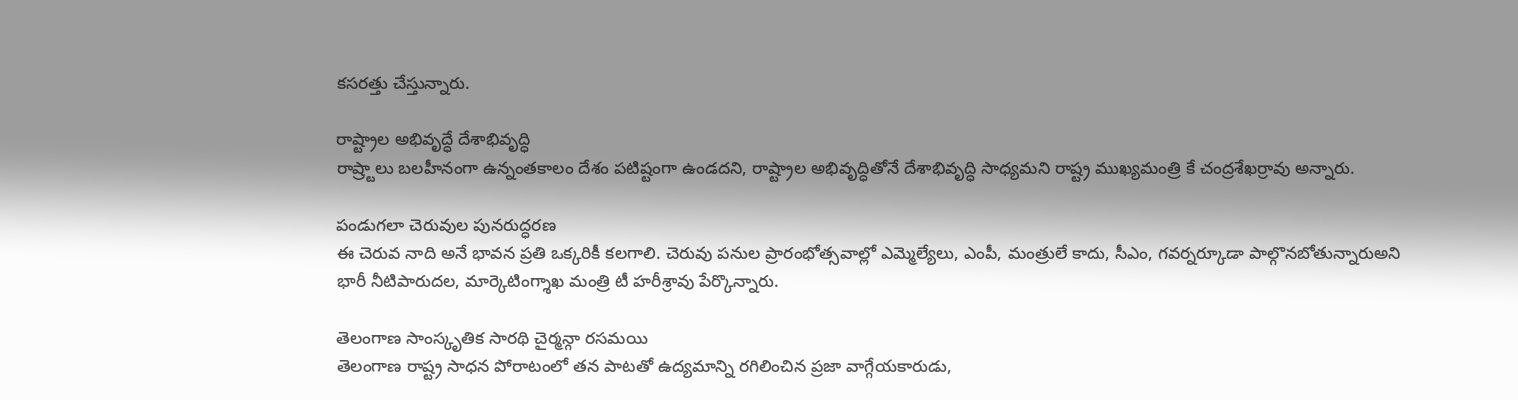కసరత్తు చేస్తున్నారు.

రాష్ట్రాల అభివృద్ధే దేశాభివృద్ధి
రాష్ర్టాలు బలహీనంగా ఉన్నంతకాలం దేశం పటిష్టంగా ఉండదని, రాష్ట్రాల అభివృద్ధితోనే దేశాభివృద్ధి సాధ్యమని రాష్ట్ర ముఖ్యమంత్రి కే చంద్రశేఖర్రావు అన్నారు.

పండుగలా చెరువుల పునరుద్ధరణ
ఈ చెరువ నాది అనే భావన ప్రతి ఒక్కరికీ కలగాలి. చెరువు పనుల ప్రారంభోత్సవాల్లో ఎమ్మెల్యేలు, ఎంపీ, మంత్రులే కాదు, సీఎం, గవర్నర్కూడా పాల్గొనబోతున్నారుఅని భారీ నీటిపారుదల, మార్కెటింగ్శాఖ మంత్రి టీ హరీశ్రావు పేర్కొన్నారు.

తెలంగాణ సాంస్కృతిక సారథి చైర్మన్గా రసమయి
తెలంగాణ రాష్ట్ర సాధన పోరాటంలో తన పాటతో ఉద్యమాన్ని రగిలించిన ప్రజా వాగ్గేయకారుడు,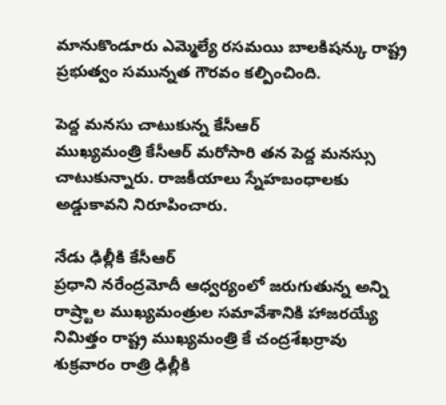మానుకొండూరు ఎమ్మెల్యే రసమయి బాలకిషన్కు రాష్ట్ర ప్రభుత్వం సమున్నత గౌరవం కల్పించింది.

పెద్ద మనసు చాటుకున్న కేసీఆర్
ముఖ్యమంత్రి కేసీఆర్ మరోసారి తన పెద్ద మనస్సు చాటుకున్నారు. రాజకీయాలు స్నేహబంధాలకు అడ్డుకావని నిరూపించారు.

నేడు ఢిల్లీకి కేసీఆర్
ప్రధాని నరేంద్రమోదీ ఆధ్వర్యంలో జరుగుతున్న అన్ని రాష్ర్టాల ముఖ్యమంత్రుల సమావేశానికి హాజరయ్యే నిమిత్తం రాష్ట్ర ముఖ్యమంత్రి కే చంద్రశేఖర్రావు శుక్రవారం రాత్రి ఢిల్లీకి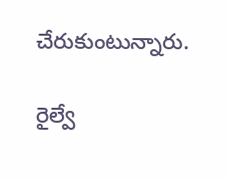చేరుకుంటున్నారు.

రైల్వే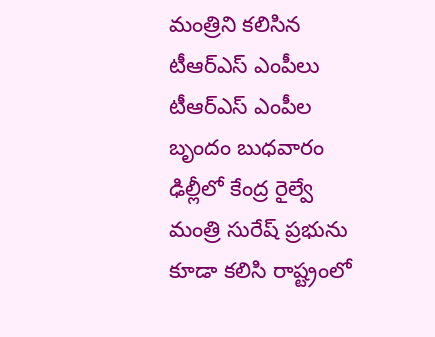మంత్రిని కలిసిన టీఆర్ఎస్ ఎంపీలు
టీఆర్ఎస్ ఎంపీల బృందం బుధవారం ఢిల్లీలో కేంద్ర రైల్వే మంత్రి సురేష్ ప్రభును కూడా కలిసి రాష్ట్రంలో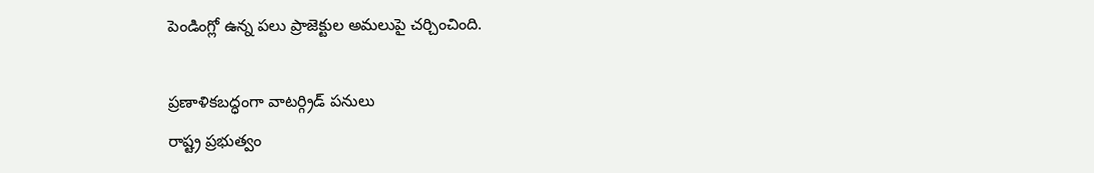పెండింగ్లో ఉన్న పలు ప్రాజెక్టుల అమలుపై చర్చించింది.

ప్రణాళికబద్ధంగా వాటర్గ్రిడ్ పనులు
రాష్ట్ర ప్రభుత్వం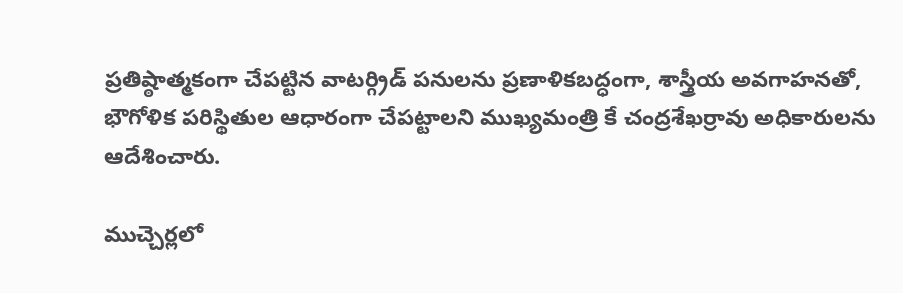ప్రతిష్ఠాత్మకంగా చేపట్టిన వాటర్గ్రిడ్ పనులను ప్రణాళికబద్ధంగా, శాస్త్రీయ అవగాహనతో, భౌగోళిక పరిస్థితుల ఆధారంగా చేపట్టాలని ముఖ్యమంత్రి కే చంద్రశేఖర్రావు అధికారులను ఆదేశించారు.

ముచ్చెర్లలో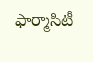ఫార్మాసిటీ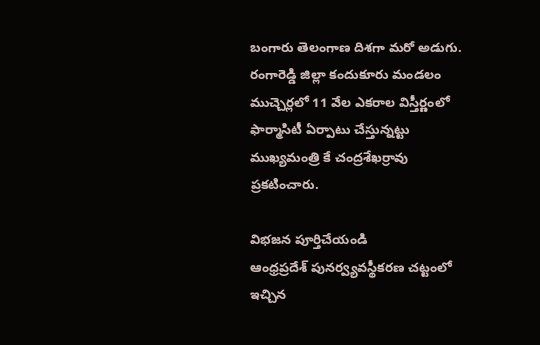బంగారు తెలంగాణ దిశగా మరో అడుగు. రంగారెడ్డి జిల్లా కందుకూరు మండలం ముచ్చెర్లలో 11 వేల ఎకరాల విస్తీర్ణంలో ఫార్మాసిటీ ఏర్పాటు చేస్తున్నట్టు ముఖ్యమంత్రి కే చంద్రశేఖర్రావు ప్రకటించారు.

విభజన పూర్తిచేయండి
ఆంధ్రప్రదేశ్ పునర్వ్యవస్థీకరణ చట్టంలో ఇచ్చిన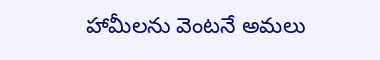హామీలను వెంటనే అమలు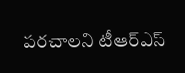పరచాలని టీఆర్ఎస్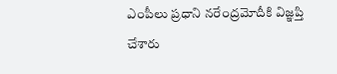ఎంపీలు ప్రధాని నరేంద్రమోదీకి విజ్ఞప్తి చేశారు